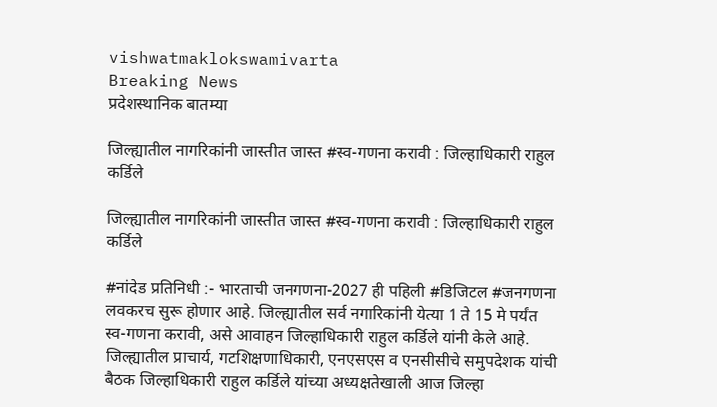vishwatmaklokswamivarta
Breaking News
प्रदेशस्थानिक बातम्या

जिल्ह्यातील नागरिकांनी जास्तीत जास्त #स्व-गणना करावी : जिल्हाधिकारी राहुल कर्डिले

जिल्ह्यातील नागरिकांनी जास्तीत जास्त #स्व-गणना करावी : जिल्हाधिकारी राहुल कर्डिले

#नांदेड प्रतिनिधी :- भारताची जनगणना-2027 ही पहिली #डिजिटल #जनगणना लवकरच सुरू होणार आहे. जिल्ह्यातील सर्व नगारिकांनी येत्या 1 ते 15 मे पर्यंत स्व-गणना करावी, असे आवाहन जिल्हाधिकारी राहुल कर्डिले यांनी केले आहे. जिल्ह्यातील प्राचार्य, गटशिक्षणाधिकारी, एनएसएस व एनसीसीचे समुपदेशक यांची बैठक जिल्हाधिकारी राहुल कर्डिले यांच्या अध्यक्षतेखाली आज जिल्हा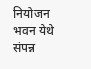नियोजन भवन येथे संपन्न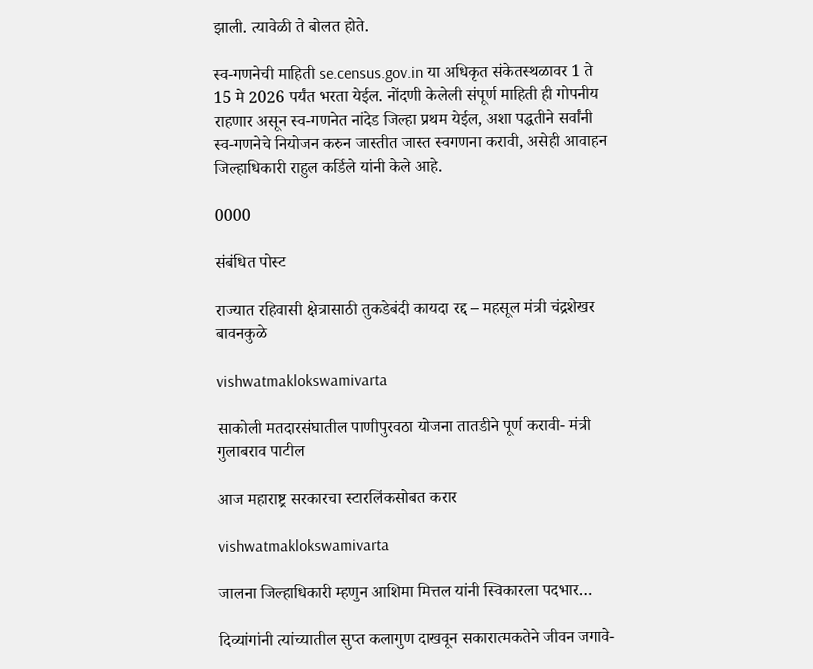झाली. त्यावेळी ते बोलत होते.

स्व-गणनेची माहिती se.census.gov.in या अधिकृत संकेतस्थळावर 1 ते 15 मे 2026 पर्यंत भरता येईल. नोंदणी केलेली संपूर्ण माहिती ही गोपनीय राहणार असून स्व-गणनेत नांदेड जिल्हा प्रथम येईल, अशा पद्धतीने सर्वांनी स्व-गणनेचे नियोजन करुन जास्तीत जास्त स्वगणना करावी, असेही आवाहन जिल्हाधिकारी राहुल कर्डिले यांनी केले आहे.

0000

संबंधित पोस्ट

राज्यात रहिवासी क्षेत्रासाठी तुकडेबंदी कायदा रद्द – महसूल मंत्री चंद्रशेखर बावनकुळे

vishwatmaklokswamivarta

साकोली मतदारसंघातील पाणीपुरवठा योजना तातडीने पूर्ण करावी- मंत्री गुलाबराव पाटील

आज महाराष्ट्र सरकारचा स्टारलिंकसोबत करार

vishwatmaklokswamivarta

जालना जिल्हाधिकारी म्हणुन आशिमा मित्तल यांनी स्विकारला पदभार…

दिव्यांगांनी त्यांच्यातील सुप्त कलागुण दाखवून सकारात्मकतेने जीवन जगावे-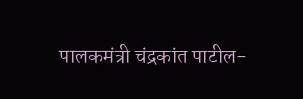पालकमंत्री चंद्रकांत पाटील-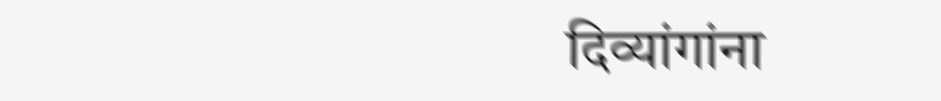दिव्यांगांना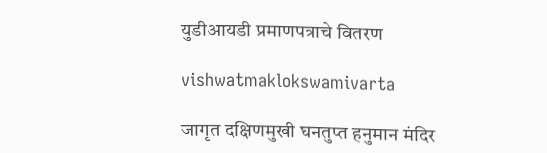युडीआयडी प्रमाणपत्राचे वितरण

vishwatmaklokswamivarta

जागृत दक्षिणमुखी घनतुप्त हनुमान मंदिर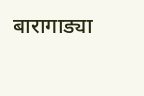बारागाड्या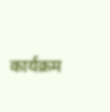कार्यक्रम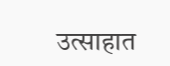उत्साहात